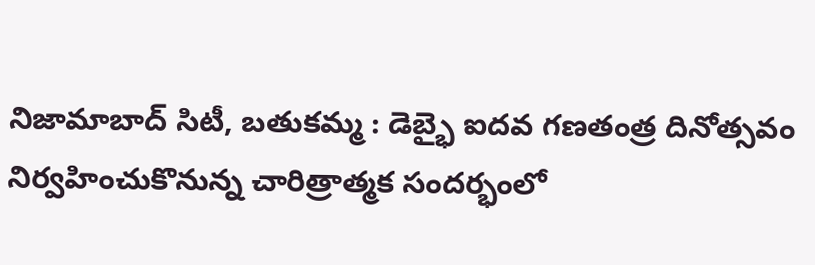నిజామాబాద్ సిటీ, బతుకమ్మ : డెబ్భై ఐదవ గణతంత్ర దినోత్సవం నిర్వహించుకొనున్న చారిత్రాత్మక సందర్భంలో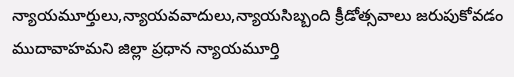న్యాయమూర్తులు,న్యాయవవాదులు,న్యాయసిబ్బంది క్రీడోత్సవాలు జరుపుకోవడం ముదావాహమని జిల్లా ప్రధాన న్యాయమూర్తి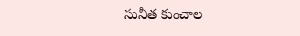సునీత కుంచాల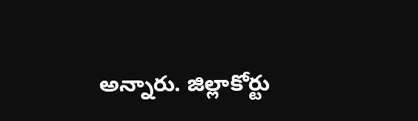అన్నారు. జిల్లాకోర్టు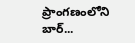ప్రాంగణంలోని బార్...